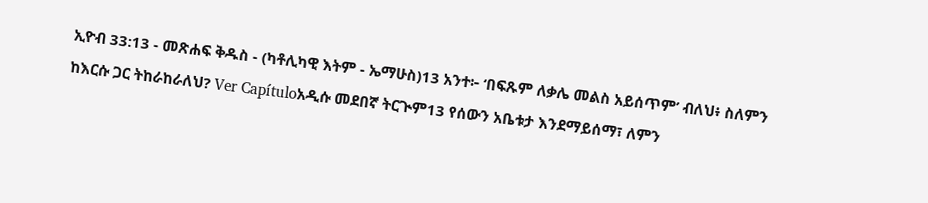ኢዮብ 33:13 - መጽሐፍ ቅዱስ - (ካቶሊካዊ እትም - ኤማሁስ)13 አንተ፦ ‘በፍጹም ለቃሌ መልስ አይሰጥም’ ብለህ፥ ስለምን ከእርሱ ጋር ትከራከራለህ? Ver Capítuloአዲሱ መደበኛ ትርጒም13 የሰውን አቤቱታ እንደማይሰማ፣ ለምን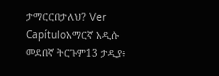ታማርርበታለህ? Ver Capítuloአማርኛ አዲሱ መደበኛ ትርጉም13 ታዲያ፥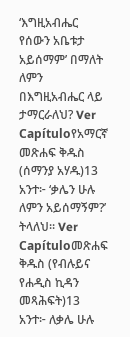‘እግዚአብሔር የሰውን አቤቱታ አይሰማም’ በማለት ለምን በእግዚአብሔር ላይ ታማርራለህ? Ver Capítuloየአማርኛ መጽሐፍ ቅዱስ (ሰማንያ አሃዱ)13 አንተ፦ ‘ቃሌን ሁሉ ለምን አይሰማኝም?’ ትላለህ። Ver Capítuloመጽሐፍ ቅዱስ (የብሉይና የሐዲስ ኪዳን መጻሕፍት)13 አንተ፦ ለቃሌ ሁሉ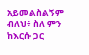አይመልስልኝም ብለህ፥ ስለ ምን ከእርሱ ጋር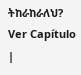ትከራከራለህ? Ver Capítulo |